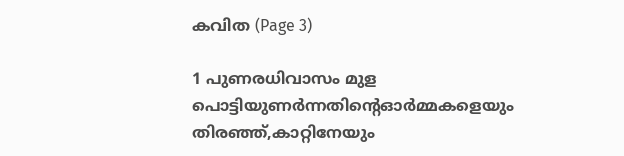കവിത (Page 3)

1 പുണരധിവാസം മുള പൊട്ടിയുണർന്നതിൻ്റെഓർമ്മകളെയും തിരഞ്ഞ്,കാറ്റിനേയും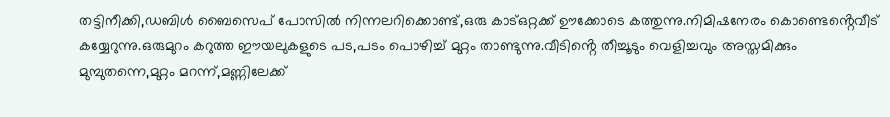തട്ടിനീക്കി,ഡബിൾ ബൈസെപ് പോസിൽ നിന്നലറിക്കൊണ്ട്,ഒരു കാട്ഒറ്റക്ക് ഊക്കോടെ കത്തുന്നു.നിമിഷനേരം കൊണ്ടെൻ്റെവീട് കയ്യേറുന്നു.ഒരുമുറം കറുത്ത ഈയലുകളുടെ പട,പടം പൊഴിച്ച് മുറ്റം താണ്ടുന്നു.വീടിൻ്റെ തീച്ചൂടും വെളിച്ചവും അസ്തമിക്കും മുമ്പുതന്നെ,മുറ്റം മറന്ന്,മണ്ണിലേക്ക്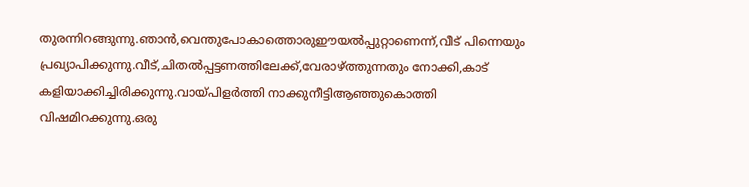തുരന്നിറങ്ങുന്നു.ഞാൻ,വെന്തുപോകാത്തൊരുഈയൽപ്പുറ്റാണെന്ന്,വീട് പിന്നെയും പ്രഖ്യാപിക്കുന്നു.വീട്,ചിതൽപ്പട്ടണത്തിലേക്ക്,വേരാഴ്ത്തുന്നതും നോക്കി,കാട് കളിയാക്കിച്ചിരിക്കുന്നു.വായ്പിളർത്തി നാക്കുനീട്ടിആഞ്ഞുകൊത്തി വിഷമിറക്കുന്നു.ഒരു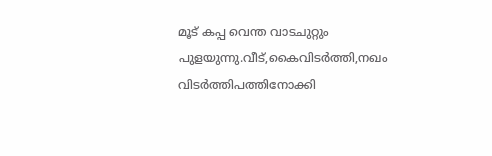മൂട് കപ്പ വെന്ത വാടചുറ്റും പുളയുന്നു.വീട്,കൈവിടർത്തി,നഖം വിടർത്തിപത്തിനോക്കി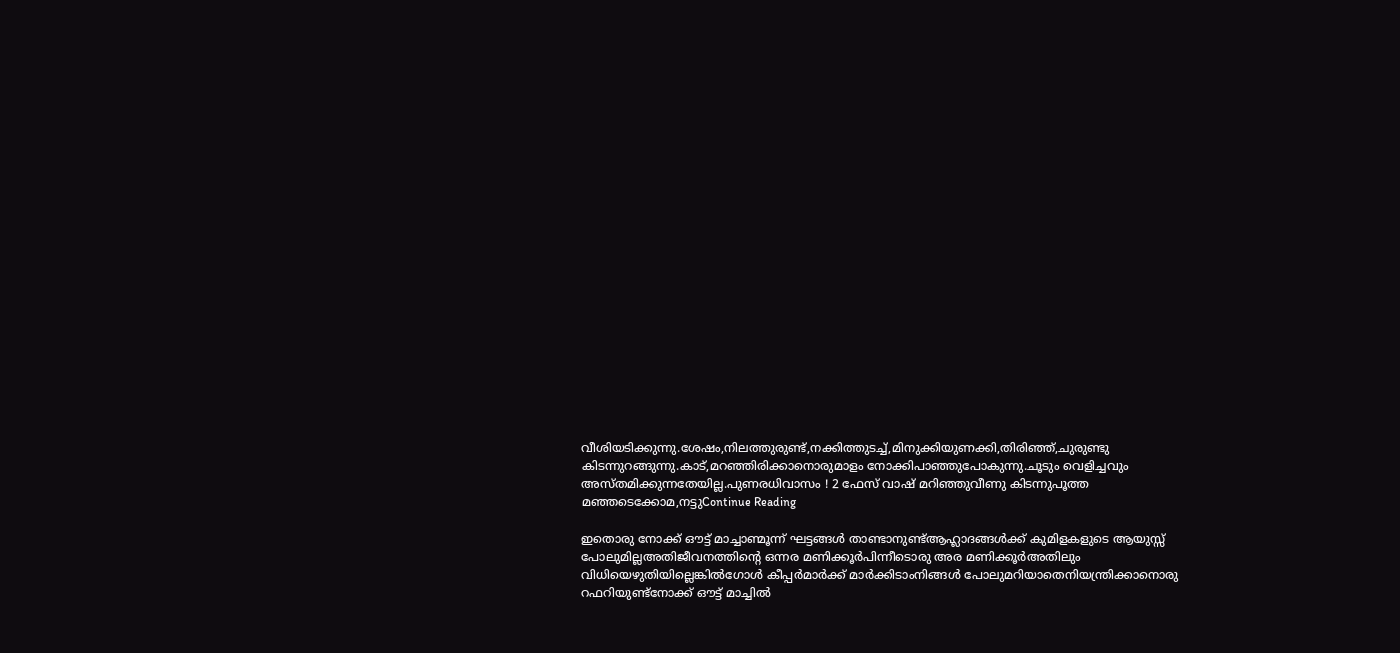വീശിയടിക്കുന്നു.ശേഷം,നിലത്തുരുണ്ട്,നക്കിത്തുടച്ച്,മിനുക്കിയുണക്കി,തിരിഞ്ഞ്,ചുരുണ്ടു കിടന്നുറങ്ങുന്നു.കാട്,മറഞ്ഞിരിക്കാനൊരുമാളം നോക്കിപാഞ്ഞുപോകുന്നു.ചൂടും വെളിച്ചവും അസ്തമിക്കുന്നതേയില്ല.പുണരധിവാസം ! 2 ഫേസ് വാഷ് മറിഞ്ഞുവീണു കിടന്നുപൂത്ത മഞ്ഞടെക്കോമ,നട്ടുContinue Reading

ഇതൊരു നോക്ക് ഔട്ട് മാച്ചാണ്മൂന്ന് ഘട്ടങ്ങൾ താണ്ടാനുണ്ട്ആഹ്ലാദങ്ങൾക്ക് കുമിളകളുടെ ആയുസ്സ് പോലുമില്ലഅതിജീവനത്തിന്റെ ഒന്നര മണിക്കൂർപിന്നീടൊരു അര മണിക്കൂർഅതിലും വിധിയെഴുതിയില്ലെങ്കിൽഗോൾ കീപ്പർമാർക്ക് മാർക്കിടാംനിങ്ങൾ പോലുമറിയാതെനിയന്ത്രിക്കാനൊരു റഫറിയുണ്ട്നോക്ക് ഔട്ട് മാച്ചിൽ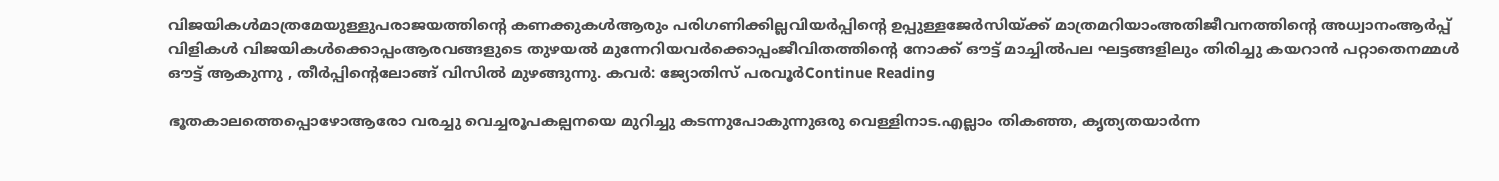വിജയികൾമാത്രമേയുള്ളുപരാജയത്തിന്റെ കണക്കുകൾആരും പരിഗണിക്കില്ലവിയർപ്പിന്റെ ഉപ്പുള്ളജേർസിയ്ക്ക് മാത്രമറിയാംഅതിജീവനത്തിന്റെ അധ്വാനംആർപ്പ് വിളികൾ വിജയികൾക്കൊപ്പംആരവങ്ങളുടെ തുഴയൽ മുന്നേറിയവർക്കൊപ്പംജീവിതത്തിന്റെ നോക്ക് ഔട്ട് മാച്ചിൽപല ഘട്ടങ്ങളിലും തിരിച്ചു കയറാൻ പറ്റാതെനമ്മൾ ഔട്ട് ആകുന്നു , തീർപ്പിന്റെലോങ്ങ് വിസിൽ മുഴങ്ങുന്നു. കവർ: ജ്യോതിസ് പരവൂർContinue Reading

ഭൂതകാലത്തെപ്പൊഴോആരോ വരച്ചു വെച്ചരൂപകല്പനയെ മുറിച്ചു കടന്നുപോകുന്നുഒരു വെള്ളിനാട.എല്ലാം തികഞ്ഞ, കൃത്യതയാർന്ന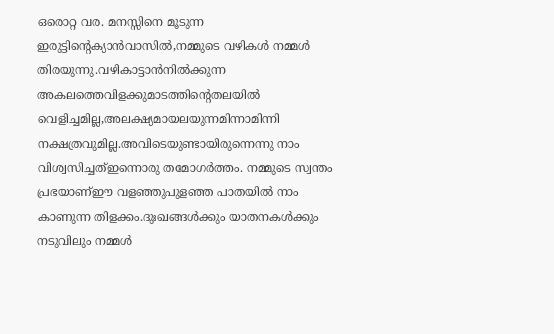ഒരൊറ്റ വര. മനസ്സിനെ മൂടുന്ന ഇരുട്ടിൻ്റെക്യാൻവാസിൽ,നമ്മുടെ വഴികൾ നമ്മൾ തിരയുന്നു.വഴികാട്ടാൻനിൽക്കുന്ന അകലത്തെവിളക്കുമാടത്തിന്റെതലയിൽ വെളിച്ചമില്ല,അലക്ഷ്യമായലയുന്നമിന്നാമിന്നി നക്ഷത്രവുമില്ല.അവിടെയുണ്ടായിരുന്നെന്നു നാം വിശ്വസിച്ചത്ഇന്നൊരു തമോഗർത്തം. നമ്മുടെ സ്വന്തം പ്രഭയാണ്ഈ വളഞ്ഞുപുളഞ്ഞ പാതയിൽ നാം കാണുന്ന തിളക്കം.ദുഃഖങ്ങൾക്കും യാതനകൾക്കും നടുവിലും നമ്മൾ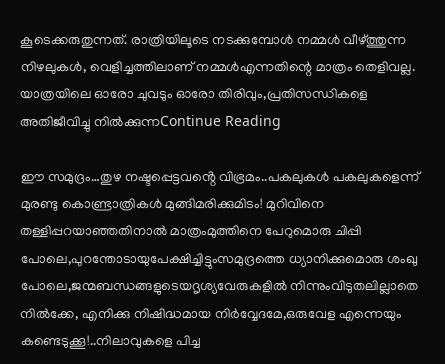കൂടെക്കരുതുന്നത്. രാത്രിയിലൂടെ നടക്കുമ്പോൾ നമ്മൾ വീഴ്ത്തുന്ന നിഴലുകൾ, വെളിച്ചത്തിലാണ് നമ്മൾഎന്നതിന്റെ മാത്രം തെളിവല്ല. യാത്രയിലെ ഓരോ ചുവടും ഓരോ തിരിവും,പ്രതിസന്ധികളെ അതിജീവിച്ചു നിൽക്കുന്നContinue Reading

ഈ സമുദ്രം…തുഴ നഷ്ടപ്പെട്ടവൻ്റെ വിഭ്രമം..പകലുകൾ പകലുകളെന്ന് മുരണ്ടു കൊണ്ട്രാത്രികൾ മുങ്ങിമരിക്കുമിടം! മുറിവിനെ തള്ളിപ്പറയാഞ്ഞതിനാൽ മാത്രംമുത്തിനെ പേറുമൊരു ചിപ്പി പോലെ,പുറന്തോടായുപേക്ഷിച്ചിട്ടുംസമുദ്രത്തെ ധ്യാനിക്കുമൊരു ശംഖു പോലെ,ജന്മബന്ധങ്ങളുടെയദൃശ്യവേരുകളിൽ നിന്നുംവിടുതലില്ലാതെ നിൽക്കേ, എനിക്കു നിഷിദ്ധമായ നിർവ്വേദമേ,ഒരുവേള എന്നെയും കണ്ടെടുക്കൂ!..നിലാവുകളെ പിച്ച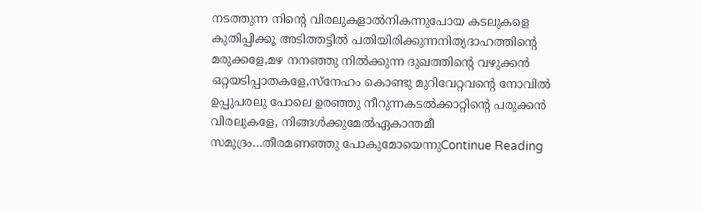നടത്തുന്ന നിൻ്റെ വിരലുകളാൽനികന്നുപോയ കടലുകളെ കുതിപ്പിക്കൂ അടിത്തട്ടിൽ പതിയിരിക്കുന്നനിത്യദാഹത്തിൻ്റെ മരുക്കളേ,മഴ നനഞ്ഞു നിൽക്കുന്ന ദുഖത്തിൻ്റെ വഴുക്കൻ ഒറ്റയടിപ്പാതകളേ,സ്നേഹം കൊണ്ടു മുറിവേറ്റവൻ്റെ നോവിൽ ഉപ്പുപരലു പോലെ ഉരഞ്ഞു നീറുന്നകടൽക്കാറ്റിൻ്റെ പരുക്കൻ വിരലുകളേ, നിങ്ങൾക്കുമേൽഏകാന്തമീ സമുദ്രം…തീരമണഞ്ഞു പോകുമോയെന്നുContinue Reading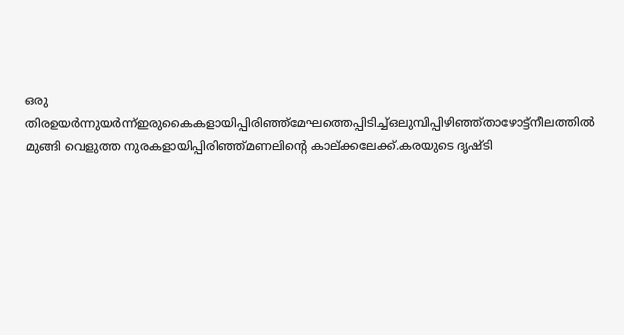ഒരു തിരഉയർന്നുയർന്ന്ഇരുകൈകളായിപ്പിരിഞ്ഞ്മേഘത്തെപ്പിടിച്ച്ഒലുമ്പിപ്പിഴിഞ്ഞ്താഴോട്ട്നീലത്തിൽ മുങ്ങി വെളുത്ത നുരകളായിപ്പിരിഞ്ഞ്മണലിൻ്റെ കാല്ക്കലേക്ക്.കരയുടെ ദൃഷ്ടി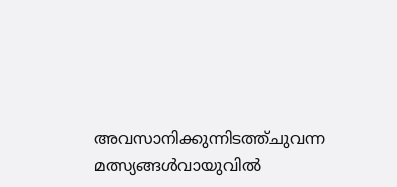അവസാനിക്കുന്നിടത്ത്ചുവന്ന മത്സ്യങ്ങൾവായുവിൽ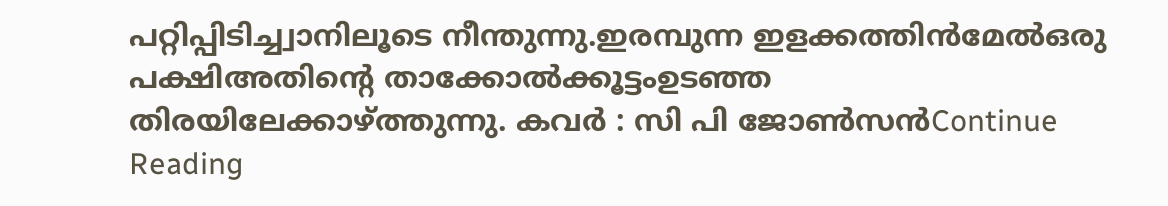പറ്റിപ്പിടിച്ച്വാനിലൂടെ നീന്തുന്നു.ഇരമ്പുന്ന ഇളക്കത്തിൻമേൽഒരു പക്ഷിഅതിൻ്റെ താക്കോൽക്കൂട്ടംഉടഞ്ഞ തിരയിലേക്കാഴ്ത്തുന്നു. കവർ : സി പി ജോൺസൻContinue Reading